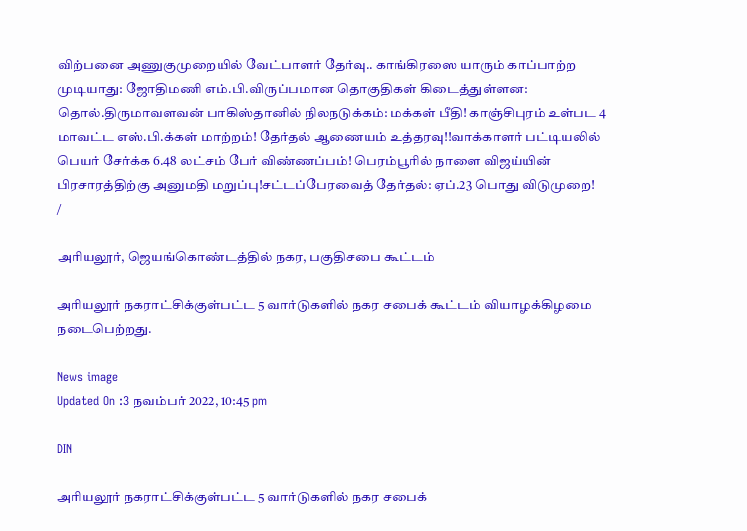விற்பனை அணுகுமுறையில் வேட்பாளர் தேர்வு.. காங்கிரஸை யாரும் காப்பாற்ற முடியாது: ஜோதிமணி எம்.பி.விருப்பமான தொகுதிகள் கிடைத்துள்ளன: தொல்.திருமாவளவன் பாகிஸ்தானில் நிலநடுக்கம்: மக்கள் பீதி! காஞ்சிபுரம் உள்பட 4 மாவட்ட எஸ்.பி.க்கள் மாற்றம்! தேர்தல் ஆணையம் உத்தரவு!!வாக்காளர் பட்டியலில் பெயர் சேர்க்க 6.48 லட்சம் பேர் விண்ணப்பம்! பெரம்பூரில் நாளை விஜய்யின் பிரசாரத்திற்கு அனுமதி மறுப்பு!சட்டப்பேரவைத் தேர்தல்: ஏப்.23 பொது விடுமுறை!
/

அரியலூர், ஜெயங்கொண்டத்தில் நகர, பகுதிசபை கூட்டம்

அரியலூர் நகராட்சிக்குள்பட்ட 5 வார்டுகளில் நகர சபைக் கூட்டம் வியாழக்கிழமை நடைபெற்றது.

News image
Updated On :3 நவம்பர் 2022, 10:45 pm

DIN

அரியலூர் நகராட்சிக்குள்பட்ட 5 வார்டுகளில் நகர சபைக்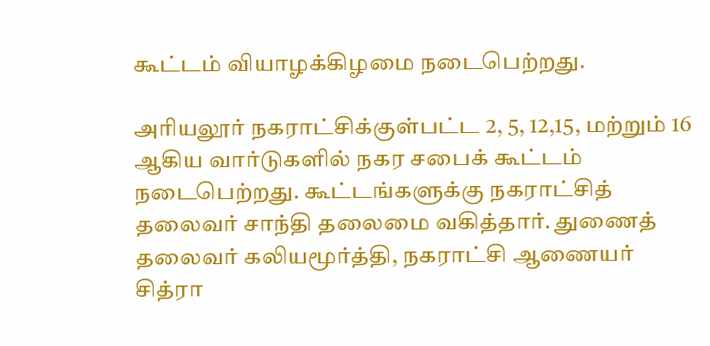கூட்டம் வியாழக்கிழமை நடைபெற்றது.

அரியலூர் நகராட்சிக்குள்பட்ட 2, 5, 12,15, மற்றும் 16 ஆகிய வார்டுகளில் நகர சபைக் கூட்டம் நடைபெற்றது. கூட்டங்களுக்கு நகராட்சித் தலைவர் சாந்தி தலைமை வகித்தார். துணைத் தலைவர் கலியமூர்த்தி, நகராட்சி ஆணையர் சித்ரா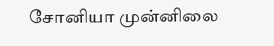சோனியா முன்னிலை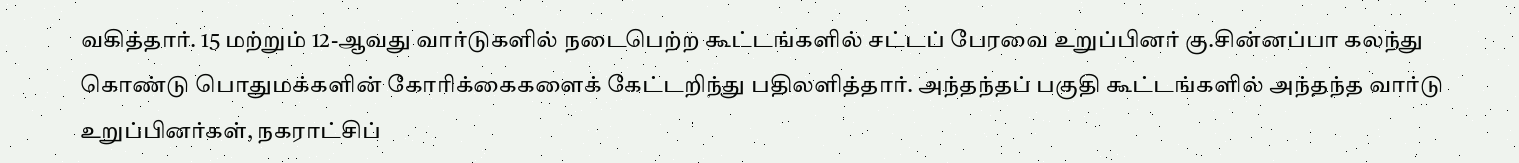வகித்தார். 15 மற்றும் 12-ஆவது வார்டுகளில் நடைபெற்ற கூட்டங்களில் சட்டப் பேரவை உறுப்பினர் கு.சின்னப்பா கலந்து கொண்டு பொதுமக்களின் கோரிக்கைகளைக் கேட்டறிந்து பதிலளித்தார். அந்தந்தப் பகுதி கூட்டங்களில் அந்தந்த வார்டு உறுப்பினர்கள், நகராட்சிப்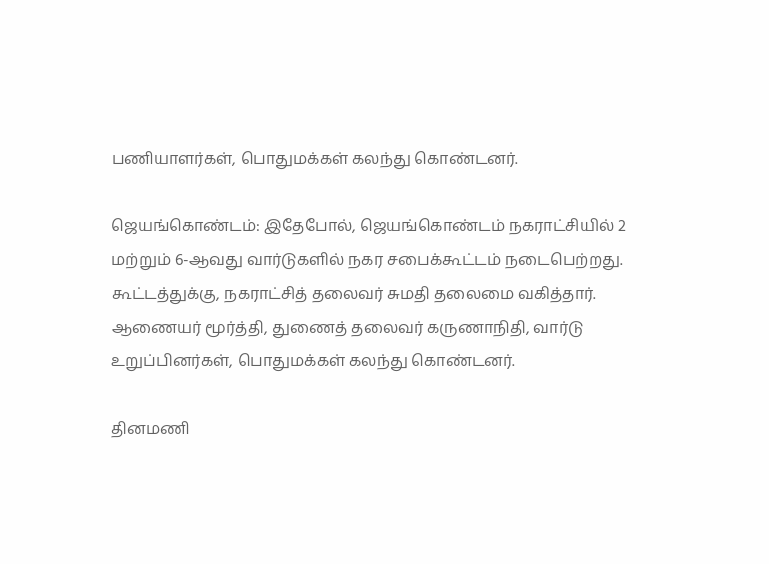பணியாளர்கள், பொதுமக்கள் கலந்து கொண்டனர்.

ஜெயங்கொண்டம்: இதேபோல், ஜெயங்கொண்டம் நகராட்சியில் 2 மற்றும் 6-ஆவது வார்டுகளில் நகர சபைக்கூட்டம் நடைபெற்றது. கூட்டத்துக்கு, நகராட்சித் தலைவர் சுமதி தலைமை வகித்தார். ஆணையர் மூர்த்தி, துணைத் தலைவர் கருணாநிதி, வார்டு உறுப்பினர்கள், பொதுமக்கள் கலந்து கொண்டனர்.

தினமணி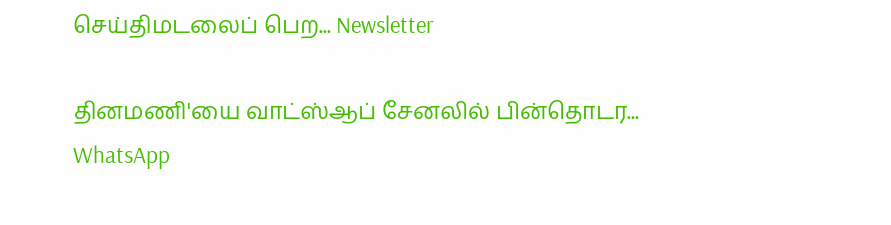செய்திமடலைப் பெற... Newsletter

தினமணி'யை வாட்ஸ்ஆப் சேனலில் பின்தொடர... WhatsApp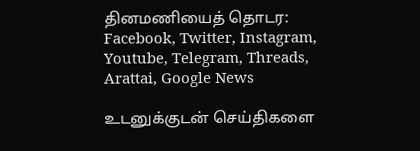தினமணியைத் தொடர: Facebook, Twitter, Instagram, Youtube, Telegram, Threads, Arattai, Google News

உடனுக்குடன் செய்திகளை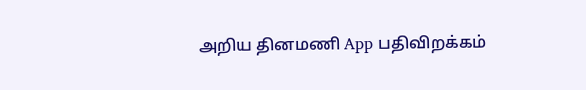அறிய தினமணி App பதிவிறக்கம்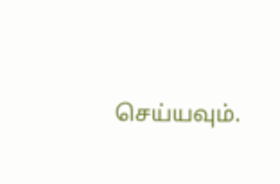செய்யவும்.